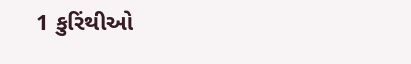1 કુરિંથીઓ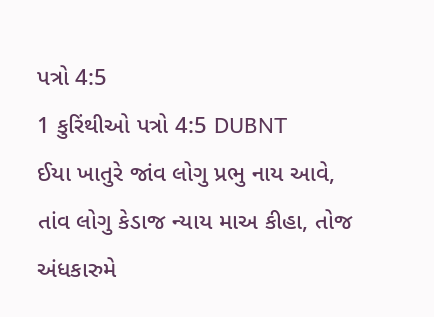પત્રો 4:5
1 કુરિંથીઓ પત્રો 4:5 DUBNT
ઈયા ખાતુરે જાંવ લોગુ પ્રભુ નાય આવે, તાંવ લોગુ કેડાજ ન્યાય માઅ કીહા, તોજ અંધકારુમે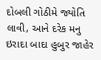દોબલી ગોઠીમે જ્યોતિ લાવી, આને દરેક મનુ ઇરાદા બાદા હુબુર જાહેર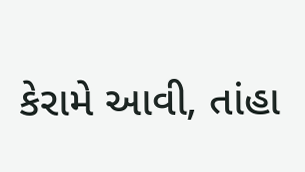કેરામે આવી, તાંહા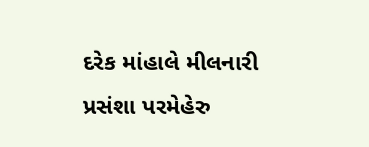દરેક માંહાલે મીલનારી પ્રસંશા પરમેહેરુ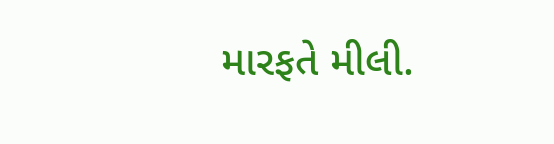મારફતે મીલી.